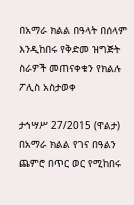በአማራ ክልል በዓላት በሰላም እንዲከበሩ የቅድመ ዝግጅት ስራዎች መጠናቀቁን የክልሉ ፖሊስ አስታወቀ

ታኅሣሥ 27/2015 (ዋልታ) በአማራ ክልል የገና በዓልን ጨምሮ በጥር ወር የሚከበሩ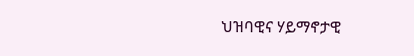ህዝባዊና ሃይማኖታዊ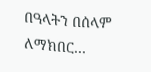በዓላትን በሰላም ለማክበር…